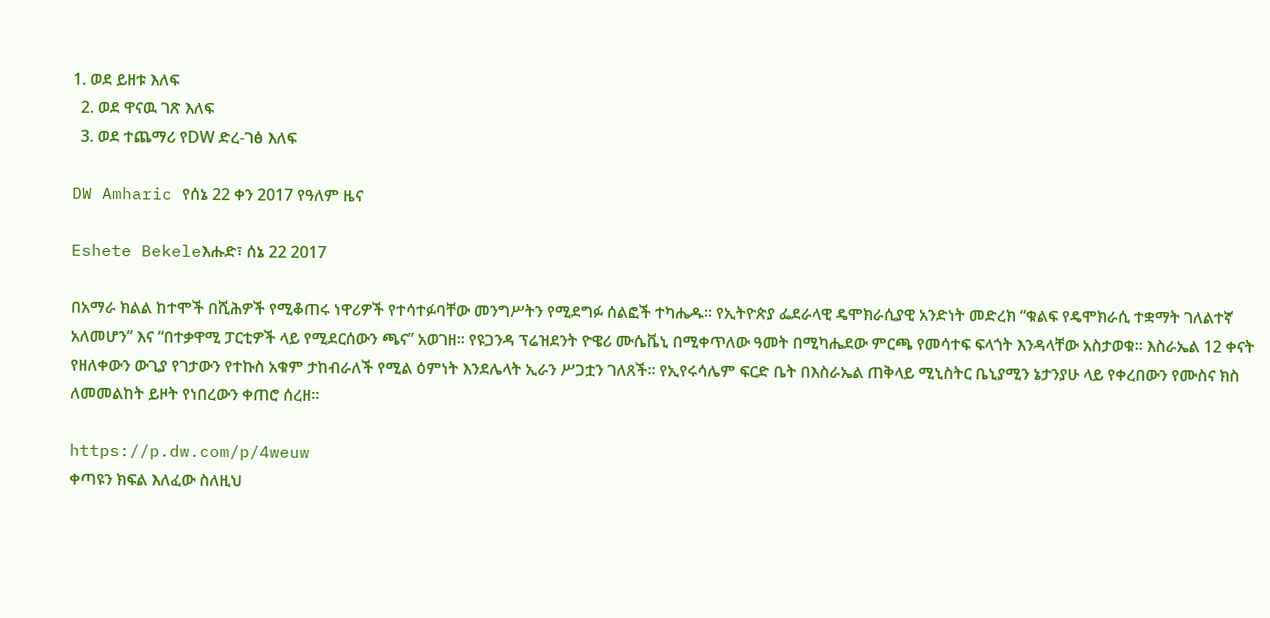1. ወደ ይዘቱ እለፍ
  2. ወደ ዋናዉ ገጽ እለፍ
  3. ወደ ተጨማሪ የDW ድረ-ገፅ እለፍ

DW Amharic የሰኔ 22 ቀን 2017 የዓለም ዜና

Eshete Bekeleእሑድ፣ ሰኔ 22 2017

በአማራ ክልል ከተሞች በሺሕዎች የሚቆጠሩ ነዋሪዎች የተሳተፉባቸው መንግሥትን የሚደግፉ ሰልፎች ተካሔዱ። የኢትዮጵያ ፌደራላዊ ዴሞክራሲያዊ አንድነት መድረክ “ቁልፍ የዴሞክራሲ ተቋማት ገለልተኛ አለመሆን” እና “በተቃዋሚ ፓርቲዎች ላይ የሚደርሰውን ጫና” አወገዘ። የዩጋንዳ ፕሬዝደንት ዮዌሪ ሙሴቬኒ በሚቀጥለው ዓመት በሚካሔደው ምርጫ የመሳተፍ ፍላጎት እንዳላቸው አስታወቁ። እስራኤል 12 ቀናት የዘለቀውን ውጊያ የገታውን የተኩስ አቁም ታከብራለች የሚል ዕምነት እንደሌላት ኢራን ሥጋቷን ገለጸች። የኢየሩሳሌም ፍርድ ቤት በእስራኤል ጠቅላይ ሚኒስትር ቤኒያሚን ኔታንያሁ ላይ የቀረበውን የሙስና ክስ ለመመልከት ይዞት የነበረውን ቀጠሮ ሰረዘ።

https://p.dw.com/p/4weuw
ቀጣዩን ክፍል እለፈው ስለዚህ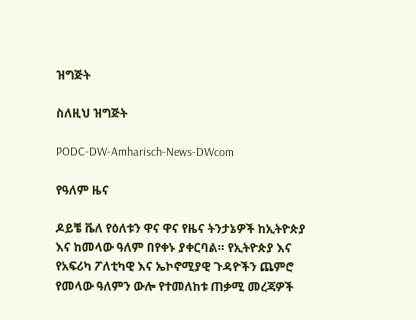ዝግጅት

ስለዚህ ዝግጅት

PODC-DW-Amharisch-News-DWcom

የዓለም ዜና

ዶይቼ ቬለ የዕለቱን ዋና ዋና የዜና ትንታኔዎች ከኢትዮጵያ እና ከመላው ዓለም በየቀኑ ያቀርባል። የኢትዮጵያ እና የአፍሪካ ፖለቲካዊ እና ኤኮኖሚያዊ ጉዳዮችን ጨምሮ የመላው ዓለምን ውሎ የተመለከቱ ጠቃሚ መረጃዎች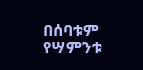በሰባቱም የሣምንቱ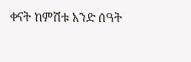ቀናት ከምሽቱ አንድ ሰዓት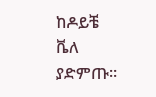ከዶይቼ ቬለ ያድምጡ።